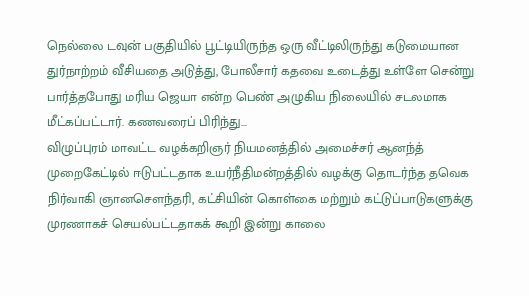நெல்லை டவுன் பகுதியில் பூட்டியிருந்த ஒரு வீட்டிலிருந்து கடுமையான துர்நாற்றம் வீசியதை அடுத்து, போலீசார் கதவை உடைத்து உள்ளே சென்று பார்த்தபோது மரிய ஜெயா என்ற பெண் அழுகிய நிலையில் சடலமாக மீட்கப்பட்டார். கணவரைப் பிரிந்து...
விழுப்புரம் மாவட்ட வழக்கறிஞர் நியமனத்தில் அமைச்சர் ஆனந்த் முறைகேட்டில் ஈடுபட்டதாக உயர்நீதிமன்றத்தில் வழக்கு தொடர்ந்த தவெக நிர்வாகி ஞானசௌந்தரி, கட்சியின் கொள்கை மற்றும் கட்டுப்பாடுகளுக்கு முரணாகச் செயல்பட்டதாகக் கூறி இன்று காலை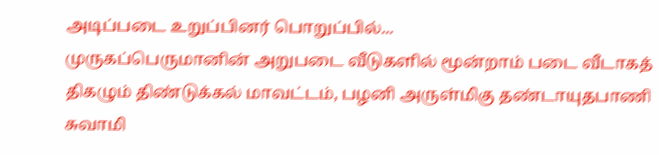அடிப்படை உறுப்பினர் பொறுப்பில்...
முருகப்பெருமானின் அறுபடை வீடுகளில் மூன்றாம் படை வீடாகத் திகழும் திண்டுக்கல் மாவட்டம், பழனி அருள்மிகு தண்டாயுதபாணி சுவாமி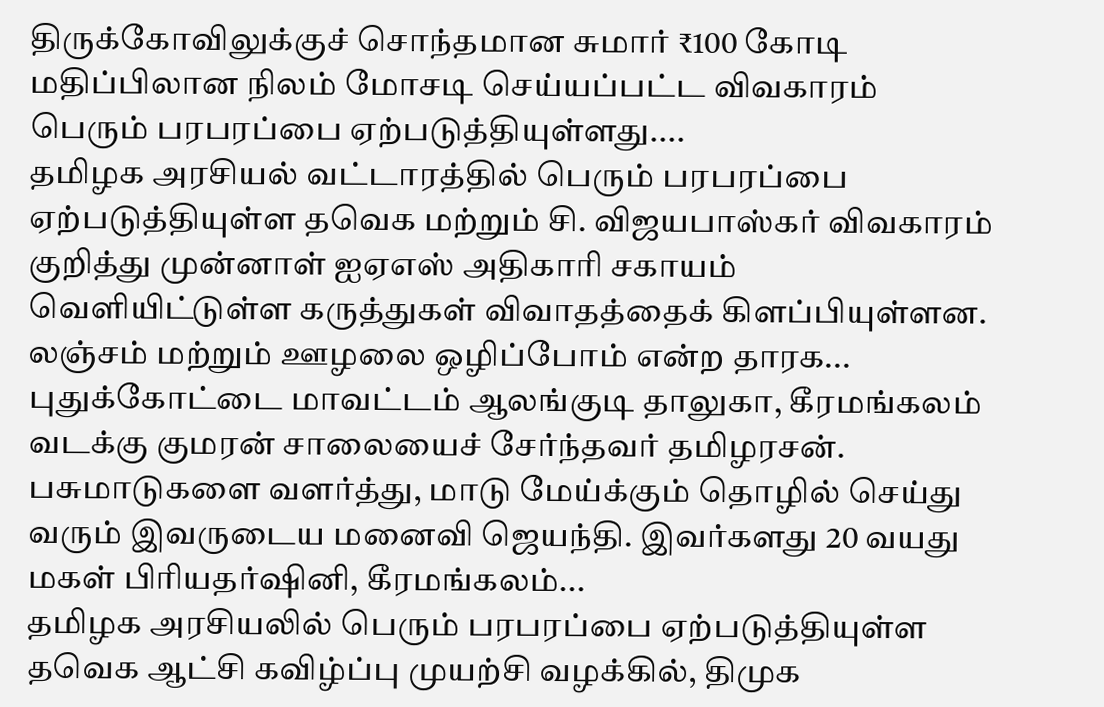திருக்கோவிலுக்குச் சொந்தமான சுமார் ₹100 கோடி மதிப்பிலான நிலம் மோசடி செய்யப்பட்ட விவகாரம் பெரும் பரபரப்பை ஏற்படுத்தியுள்ளது....
தமிழக அரசியல் வட்டாரத்தில் பெரும் பரபரப்பை ஏற்படுத்தியுள்ள தவெக மற்றும் சி. விஜயபாஸ்கர் விவகாரம் குறித்து முன்னாள் ஐஏஎஸ் அதிகாரி சகாயம் வெளியிட்டுள்ள கருத்துகள் விவாதத்தைக் கிளப்பியுள்ளன. லஞ்சம் மற்றும் ஊழலை ஒழிப்போம் என்ற தாரக...
புதுக்கோட்டை மாவட்டம் ஆலங்குடி தாலுகா, கீரமங்கலம் வடக்கு குமரன் சாலையைச் சேர்ந்தவர் தமிழரசன். பசுமாடுகளை வளர்த்து, மாடு மேய்க்கும் தொழில் செய்து வரும் இவருடைய மனைவி ஜெயந்தி. இவர்களது 20 வயது மகள் பிரியதர்ஷினி, கீரமங்கலம்...
தமிழக அரசியலில் பெரும் பரபரப்பை ஏற்படுத்தியுள்ள தவெக ஆட்சி கவிழ்ப்பு முயற்சி வழக்கில், திமுக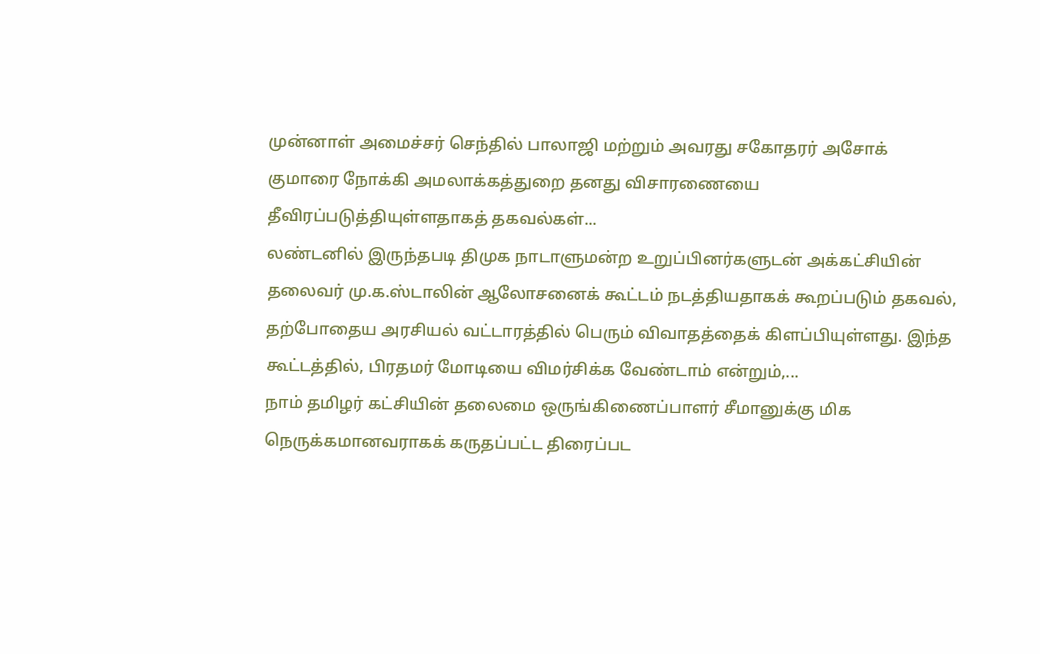முன்னாள் அமைச்சர் செந்தில் பாலாஜி மற்றும் அவரது சகோதரர் அசோக் குமாரை நோக்கி அமலாக்கத்துறை தனது விசாரணையை தீவிரப்படுத்தியுள்ளதாகத் தகவல்கள்...
லண்டனில் இருந்தபடி திமுக நாடாளுமன்ற உறுப்பினர்களுடன் அக்கட்சியின் தலைவர் மு.க.ஸ்டாலின் ஆலோசனைக் கூட்டம் நடத்தியதாகக் கூறப்படும் தகவல், தற்போதைய அரசியல் வட்டாரத்தில் பெரும் விவாதத்தைக் கிளப்பியுள்ளது. இந்த கூட்டத்தில், பிரதமர் மோடியை விமர்சிக்க வேண்டாம் என்றும்,...
நாம் தமிழர் கட்சியின் தலைமை ஒருங்கிணைப்பாளர் சீமானுக்கு மிக நெருக்கமானவராகக் கருதப்பட்ட திரைப்பட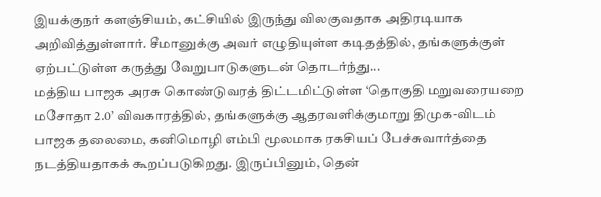இயக்குநர் களஞ்சியம், கட்சியில் இருந்து விலகுவதாக அதிரடியாக அறிவித்துள்ளார். சீமானுக்கு அவர் எழுதியுள்ள கடிதத்தில், தங்களுக்குள் ஏற்பட்டுள்ள கருத்து வேறுபாடுகளுடன் தொடர்ந்து...
மத்திய பாஜக அரசு கொண்டுவரத் திட்டமிட்டுள்ள ‘தொகுதி மறுவரையறை மசோதா 2.0’ விவகாரத்தில், தங்களுக்கு ஆதரவளிக்குமாறு திமுக-விடம் பாஜக தலைமை, கனிமொழி எம்பி மூலமாக ரகசியப் பேச்சுவார்த்தை நடத்தியதாகக் கூறப்படுகிறது. இருப்பினும், தென்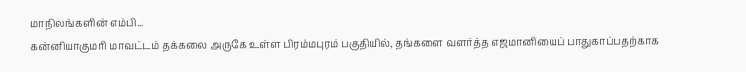மாநிலங்களின் எம்பி...
கன்னியாகுமரி மாவட்டம் தக்கலை அருகே உள்ள பிரம்மபுரம் பகுதியில், தங்களை வளர்த்த எஜமானியைப் பாதுகாப்பதற்காக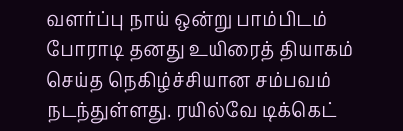வளர்ப்பு நாய் ஒன்று பாம்பிடம் போராடி தனது உயிரைத் தியாகம் செய்த நெகிழ்ச்சியான சம்பவம் நடந்துள்ளது. ரயில்வே டிக்கெட்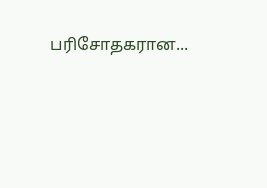பரிசோதகரான...